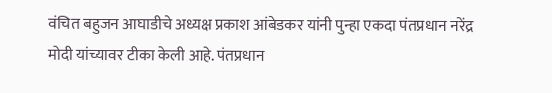वंचित बहुजन आघाडीचे अध्यक्ष प्रकाश आंबेडकर यांनी पुन्हा एकदा पंतप्रधान नरेंद्र मोदी यांच्यावर टीका केली आहे. पंतप्रधान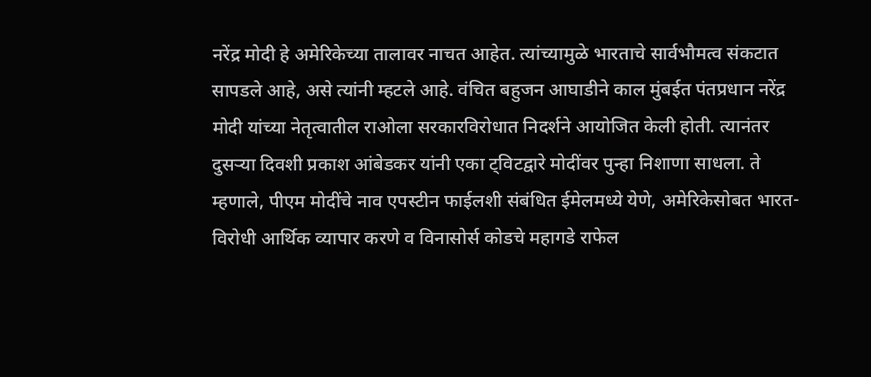नरेंद्र मोदी हे अमेरिकेच्या तालावर नाचत आहेत. त्यांच्यामुळे भारताचे सार्वभौमत्व संकटात सापडले आहे, असे त्यांनी म्हटले आहे. वंचित बहुजन आघाडीने काल मुंबईत पंतप्रधान नरेंद्र मोदी यांच्या नेतृत्वातील राओला सरकारविरोधात निदर्शने आयोजित केली होती. त्यानंतर दुसऱ्या दिवशी प्रकाश आंबेडकर यांनी एका ट्विटद्वारे मोदींवर पुन्हा निशाणा साधला. ते म्हणाले, पीएम मोदींचे नाव एपस्टीन फाईलशी संबंधित ईमेलमध्ये येणे, अमेरिकेसोबत भारत-विरोधी आर्थिक व्यापार करणे व विनासोर्स कोडचे महागडे राफेल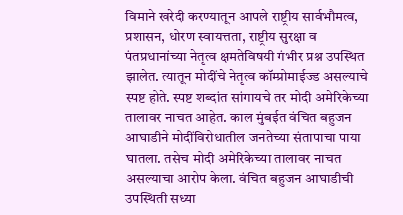विमाने खरेदी करण्यातून आपले राष्ट्रीय सार्वभौमत्व, प्रशासन, धोरण स्वायत्तता, राष्ट्रीय सुरक्षा व पंतप्रधानांच्या नेतृत्व क्षमतेविषयी गंभीर प्रश्न उपस्थित झालेत. त्यातून मोदींचे नेतृत्व कॉम्प्रोमाईज्ड असल्याचे स्पष्ट होते. स्पष्ट शब्दांत सांगायचे तर मोदी अमेरिकेच्या तालावर नाचत आहेत. काल मुंबईत वंचित बहुजन आघाडीने मोदींविरोधातील जनतेच्या संतापाचा पाया घातला. तसेच मोदी अमेरिकेच्या तालावर नाचत असल्याचा आरोप केला. वंचित बहुजन आघाडीची उपस्थिती सध्या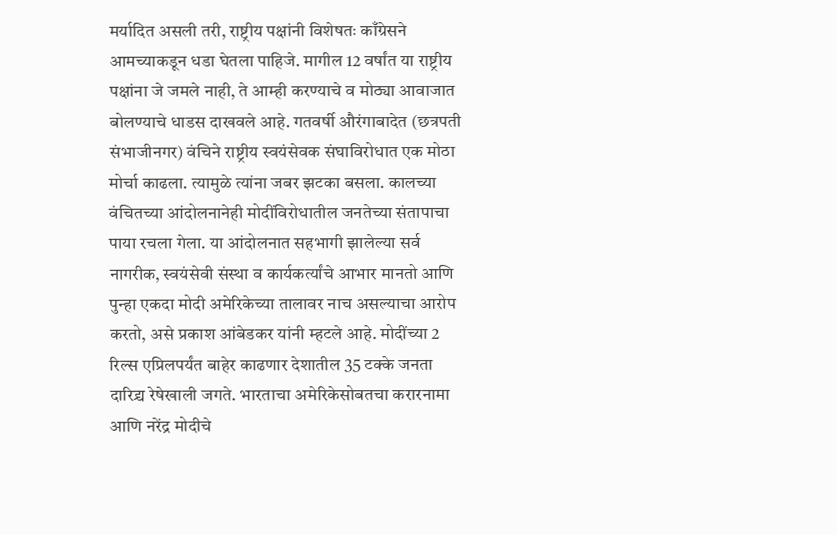मर्यादित असली तरी, राष्ट्रीय पक्षांनी विशेषतः काँग्रेसने आमच्याकडून धडा घेतला पाहिजे. मागील 12 वर्षांत या राष्ट्रीय पक्षांना जे जमले नाही, ते आम्ही करण्याचे व मोठ्या आवाजात बोलण्याचे धाडस दाखवले आहे. गतवर्षी औरंगाबादेत (छत्रपती संभाजीनगर) वंचिने राष्ट्रीय स्वयंसेवक संघाविरोधात एक मोठा मोर्चा काढला. त्यामुळे त्यांना जबर झटका बसला. कालच्या वंचितच्या आंदोलनानेही मोदींविरोधातील जनतेच्या संतापाचा पाया रचला गेला. या आंदोलनात सहभागी झालेल्या सर्व नागरीक, स्वयंसेवी संस्था व कार्यकर्त्यांचे आभार मानतो आणि पुन्हा एकदा मोदी अमेरिकेच्या तालावर नाच असल्याचा आरोप करतो, असे प्रकाश आंबेडकर यांनी म्हटले आहे. मोदींच्या 2 रिल्स एप्रिलपर्यंत बाहेर काढणार देशातील 35 टक्के जनता दारिद्र्य रेषेखाली जगते. भारताचा अमेरिकेसोबतचा करारनामा आणि नरेंद्र मोदीचे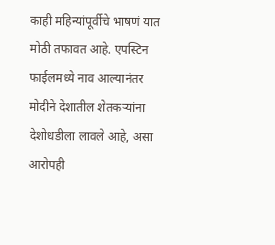काही महिन्यांपूर्वीचे भाषणं यात मोठी तफावत आहे. एपस्टिन फाईलमध्ये नाव आल्यानंतर मोदीने देशातील शेतकऱ्यांना देशोधडीला लावले आहे, असा आरोपही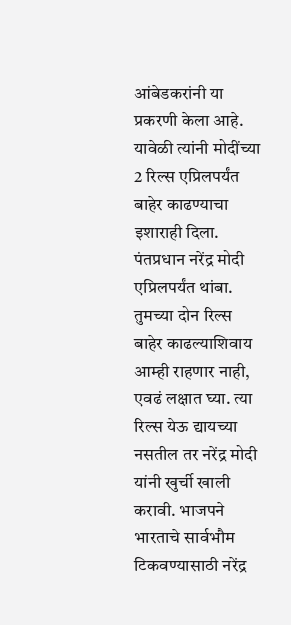आंबेडकरांनी या प्रकरणी केला आहे. यावेळी त्यांनी मोदींच्या 2 रिल्स एप्रिलपर्यंत बाहेर काढण्याचा इशाराही दिला. पंतप्रधान नरेंद्र मोदी एप्रिलपर्यंत थांबा. तुमच्या दोन रिल्स बाहेर काढल्याशिवाय आम्ही राहणार नाही, एवढं लक्षात घ्या. त्या रिल्स येऊ द्यायच्या नसतील तर नरेंद्र मोदी यांनी खुर्ची खाली करावी. भाजपने भारताचे सार्वभौम टिकवण्यासाठी नरेंद्र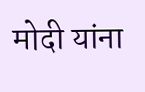मोदी यांना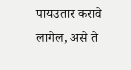पायउतार करावे लागेल, असे ते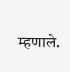म्हणाले.